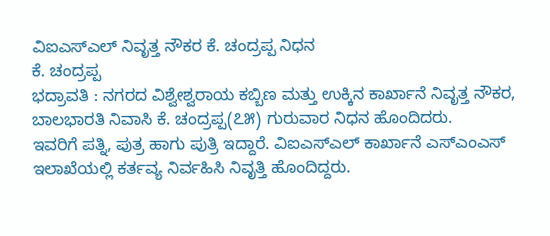ವಿಐಎಸ್ಎಲ್ ನಿವೃತ್ತ ನೌಕರ ಕೆ. ಚಂದ್ರಪ್ಪ ನಿಧನ
ಕೆ. ಚಂದ್ರಪ್ಪ
ಭದ್ರಾವತಿ : ನಗರದ ವಿಶ್ವೇಶ್ವರಾಯ ಕಬ್ಬಿಣ ಮತ್ತು ಉಕ್ಕಿನ ಕಾರ್ಖಾನೆ ನಿವೃತ್ತ ನೌಕರ, ಬಾಲಭಾರತಿ ನಿವಾಸಿ ಕೆ. ಚಂದ್ರಪ್ಪ(೭೫) ಗುರುವಾರ ನಿಧನ ಹೊಂದಿದರು.
ಇವರಿಗೆ ಪತ್ನಿ, ಪುತ್ರ ಹಾಗು ಪುತ್ರಿ ಇದ್ದಾರೆ. ವಿಐಎಸ್ಎಲ್ ಕಾರ್ಖಾನೆ ಎಸ್ಎಂಎಸ್ ಇಲಾಖೆಯಲ್ಲಿ ಕರ್ತವ್ಯ ನಿರ್ವಹಿಸಿ ನಿವೃತ್ತಿ ಹೊಂದಿದ್ದರು.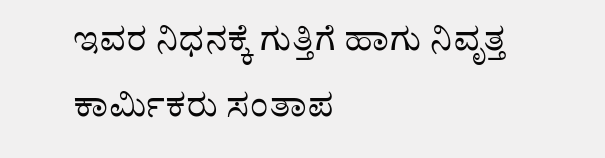ಇವರ ನಿಧನಕ್ಕೆ ಗುತ್ತಿಗೆ ಹಾಗು ನಿವೃತ್ತ ಕಾರ್ಮಿಕರು ಸಂತಾಪ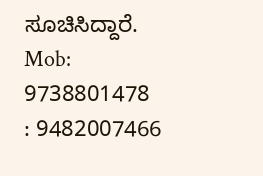ಸೂಚಿಸಿದ್ದಾರೆ.
Mob: 9738801478
: 9482007466